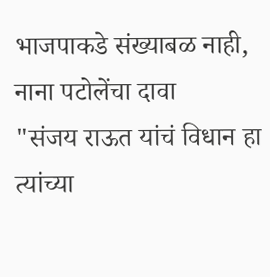भाजपाकडे संख्याबळ नाही, नाना पटोलेंचा दावा
"संजय राऊत यांचं विधान हा त्यांच्या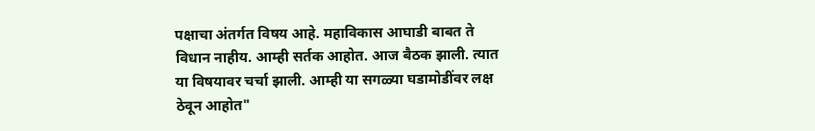पक्षाचा अंतर्गत विषय आहे. महाविकास आघाडी बाबत ते विधान नाहीय. आम्ही सर्तक आहोत. आज बैठक झाली. त्यात या विषयावर चर्चा झाली. आम्ही या सगळ्या घडामोडींवर लक्ष ठेवून आहोत"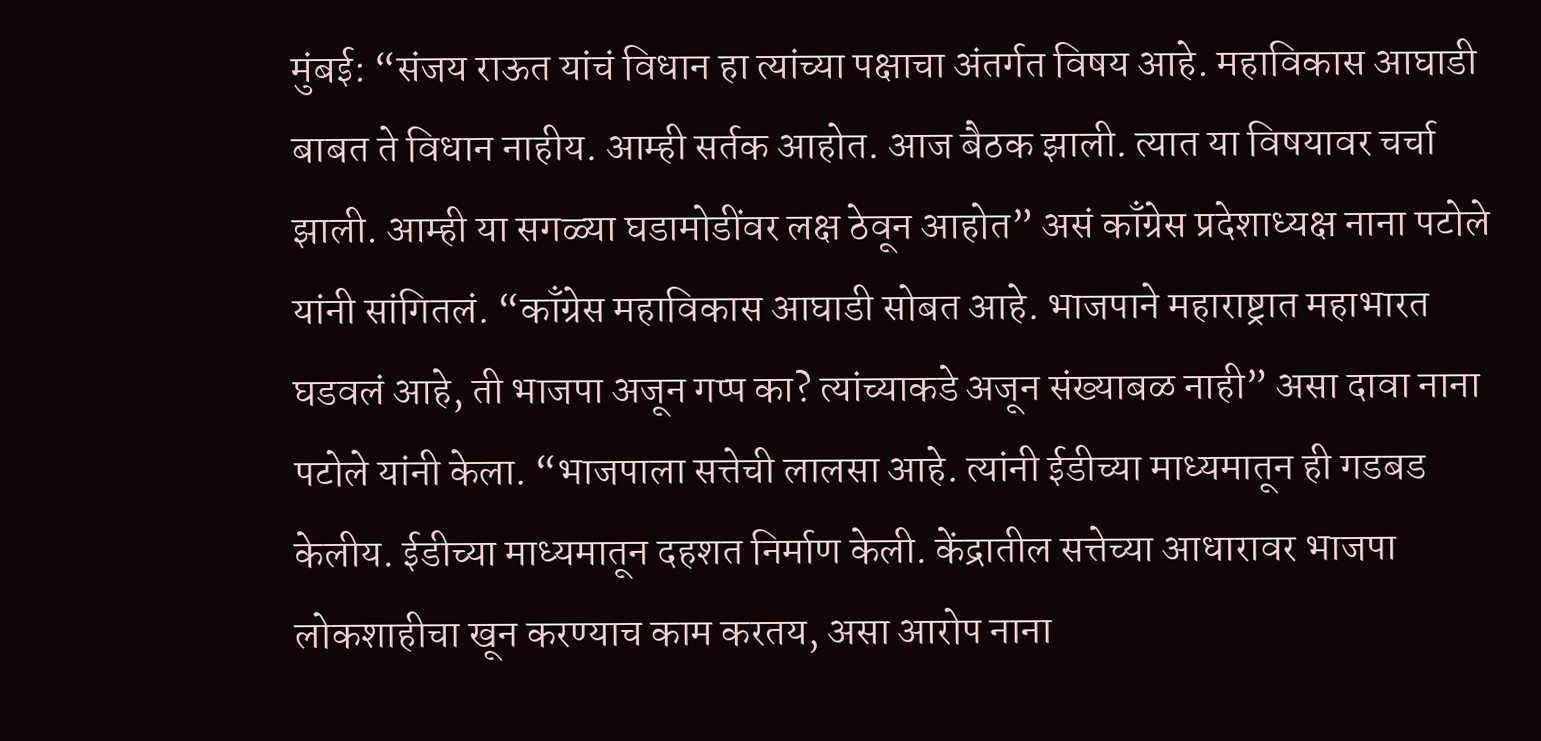मुंबई: “संजय राऊत यांचं विधान हा त्यांच्या पक्षाचा अंतर्गत विषय आहे. महाविकास आघाडी बाबत ते विधान नाहीय. आम्ही सर्तक आहोत. आज बैठक झाली. त्यात या विषयावर चर्चा झाली. आम्ही या सगळ्या घडामोडींवर लक्ष ठेवून आहोत” असं काँग्रेस प्रदेशाध्यक्ष नाना पटोले यांनी सांगितलं. “काँग्रेस महाविकास आघाडी सोबत आहे. भाजपाने महाराष्ट्रात महाभारत घडवलं आहे, ती भाजपा अजून गप्प का? त्यांच्याकडे अजून संख्याबळ नाही” असा दावा नाना पटोले यांनी केला. “भाजपाला सत्तेची लालसा आहे. त्यांनी ईडीच्या माध्यमातून ही गडबड केलीय. ईडीच्या माध्यमातून दहशत निर्माण केली. केंद्रातील सत्तेच्या आधारावर भाजपा लोकशाहीचा खून करण्याच काम करतय, असा आरोप नाना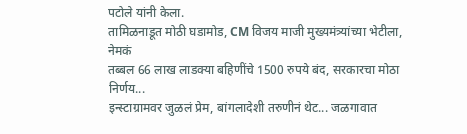पटोले यांनी केला.
तामिळनाडूत मोठी घडामोड, CM विजय माजी मुख्यमंत्र्यांच्या भेटीला, नेमकं
तब्बल 66 लाख लाडक्या बहिणींचे 1500 रुपये बंद, सरकारचा मोठा निर्णय...
इन्स्टाग्रामवर जुळलं प्रेम, बांगलादेशी तरुणीनं थेट... जळगावात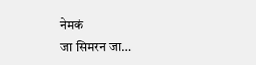नेमकं
जा सिमरन जा…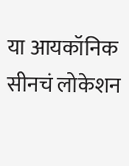या आयकॉनिक सीनचं लोकेशन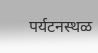पर्यटनस्थळ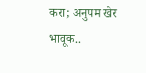करा; अनुपम खेर भावूक..